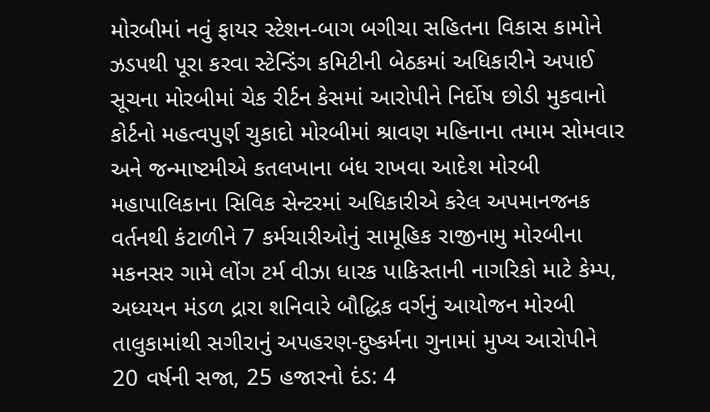મોરબીમાં નવું ફાયર સ્ટેશન-બાગ બગીચા સહિતના વિકાસ કામોને ઝડપથી પૂરા કરવા સ્ટેન્ડિંગ કમિટીની બેઠકમાં અધિકારીને અપાઈ સૂચના મોરબીમાં ચેક રીર્ટન કેસમાં આરોપીને નિર્દોષ છોડી મુકવાનો કોર્ટનો મહત્વપુર્ણ ચુકાદો મોરબીમાં શ્રાવણ મહિનાના તમામ સોમવાર અને જન્માષ્ટમીએ કતલખાના બંધ રાખવા આદેશ મોરબી મહાપાલિકાના સિવિક સેન્ટરમાં અધિકારીએ કરેલ અપમાનજનક વર્તનથી કંટાળીને 7 કર્મચારીઓનું સામૂહિક રાજીનામુ મોરબીના મકનસર ગામે લોંગ ટર્મ વીઝા ધારક પાકિસ્તાની નાગરિકો માટે કેમ્પ, અધ્યયન મંડળ દ્રારા શનિવારે બૌદ્ધિક વર્ગનું આયોજન મોરબી તાલુકામાંથી સગીરાનું અપહરણ-દુષ્કર્મના ગુનામાં મુખ્ય આરોપીને 20 વર્ષની સજા, 25 હજારનો દંડ: 4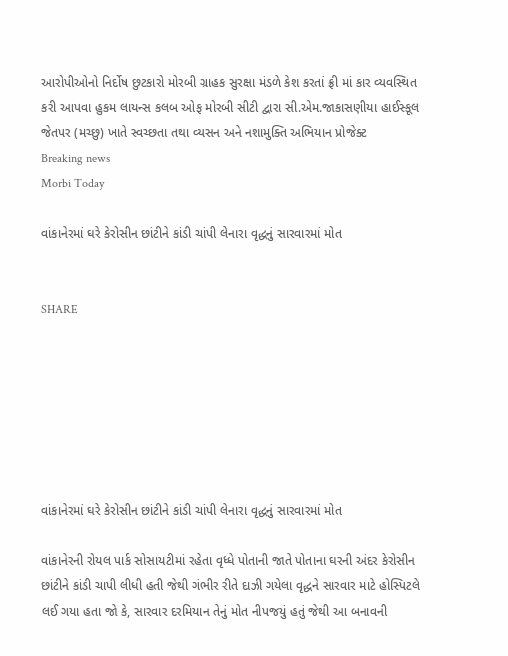આરોપીઓનો નિર્દોષ છુટકારો મોરબી ગ્રાહક સુરક્ષા મંડળે કેશ કરતાં ફ્રી માં કાર વ્યવસ્થિત કરી આપવા હુકમ લાયન્સ કલબ ઓફ મોરબી સીટી દ્વારા સી.એમ.જાકાસણીયા હાઈસ્કૂલ જેતપર (મચ્છુ) ખાતે સ્વચ્છતા તથા વ્યસન અને નશામુક્તિ અભિયાન પ્રોજેક્ટ
Breaking news
Morbi Today

વાંકાનેરમાં ઘરે કેરોસીન છાંટીને કાંડી ચાંપી લેનારા વૃદ્ધનું સારવારમાં મોત


SHARE







વાંકાનેરમાં ઘરે કેરોસીન છાંટીને કાંડી ચાંપી લેનારા વૃદ્ધનું સારવારમાં મોત

વાંકાનેરની રોયલ પાર્ક સોસાયટીમાં રહેતા વૃધ્ધે પોતાની જાતે પોતાના ઘરની અંદર કેરોસીન છાંટીને કાંડી ચાપી લીધી હતી જેથી ગંભીર રીતે દાઝી ગયેલા વૃદ્ધને સારવાર માટે હોસ્પિટલે લઈ ગયા હતા જો કે, સારવાર દરમિયાન તેનું મોત નીપજયું હતું જેથી આ બનાવની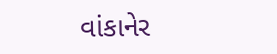વાંકાનેર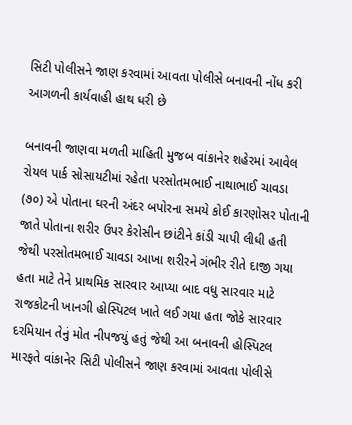સિટી પોલીસને જાણ કરવામાં આવતા પોલીસે બનાવની નોંધ કરી આગળની કાર્યવાહી હાથ ધરી છે

બનાવની જાણવા મળતી માહિતી મુજબ વાંકાનેર શહેરમાં આવેલ રોયલ પાર્ક સોસાયટીમાં રહેતા પરસોતમભાઈ નાથાભાઈ ચાવડા (૭૦) એ પોતાના ઘરની અંદર બપોરના સમયે કોઈ કારણોસર પોતાની જાતે પોતાના શરીર ઉપર કેરોસીન છાંટીને કાંડી ચાપી લીધી હતી જેથી પરસોતમભાઈ ચાવડા આખા શરીરને ગંભીર રીતે દાજી ગયા હતા માટે તેને પ્રાથમિક સારવાર આપ્યા બાદ વધુ સારવાર માટે રાજકોટની ખાનગી હોસ્પિટલ ખાતે લઈ ગયા હતા જોકે સારવાર દરમિયાન તેનું મોત નીપજયું હતું જેથી આ બનાવની હોસ્પિટલ મારફતે વાંકાનેર સિટી પોલીસને જાણ કરવામાં આવતા પોલીસે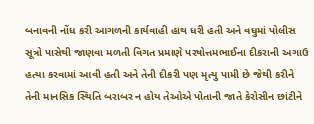બનાવની નોંધ કરી આગળની કાર્યવાહી હાથ ધરી હતી અને વધુમાં પોલીસ સૂત્રો પાસેથી જાણવા મળતી વિગત પ્રમાણે પરષોત્તમભાઈના દીકરાની અગાઉ હત્યા કરવામાં આવી હતી અને તેની દીકરી પણ મૃત્યુ પામી છે જેથી કરીને તેની માનસિક સ્થિતિ બરાબર ન હોય તેઓએ પોતાની જાતે કેરોસીન છાંટીને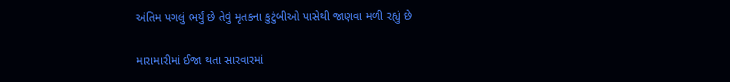અંતિમ પગલું ભર્યું છે તેવું મૃતકના કુટુંબીઓ પાસેથી જાણવા મળી રહ્યું છે

મારામારીમાં ઈજા થતા સારવારમાં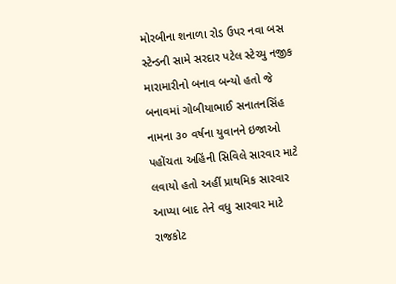મોરબીના શનાળા રોડ ઉપર નવા બસ સ્ટેન્ડની સામે સરદાર પટેલ સ્ટેચ્યુ નજીક મારામારીનો બનાવ બન્યો હતો જે બનાવમાં ગોબીયાભાઈ સનાતનસિંહ નામના ૩૦ વર્ષના યુવાનને ઇજાઓ પહોંચતા અહિંની સિવિલે સારવાર માટે લવાયો હતો અહીં પ્રાથમિક સારવાર આપ્યા બાદ તેને વધુ સારવાર માટે રાજકોટ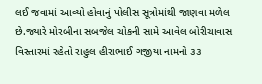લઈ જવામાં આવ્યો હોવાનું પોલીસ સૂત્રોમાંથી જાણવા મળેલ છે.જ્યારે મોરબીના સબજેલ ચોકની સામે આવેલ બોરીચાવાસ વિસ્તારમાં રહેતો રાહુલ હીરાભાઈ ગજીયા નામનો ૩૩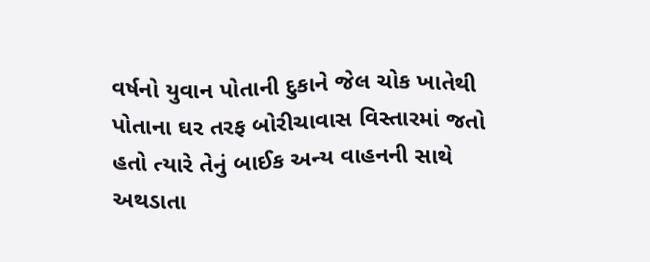વર્ષનો યુવાન પોતાની દુકાને જેલ ચોક ખાતેથી પોતાના ઘર તરફ બોરીચાવાસ વિસ્તારમાં જતો હતો ત્યારે તેનું બાઈક અન્ય વાહનની સાથે અથડાતા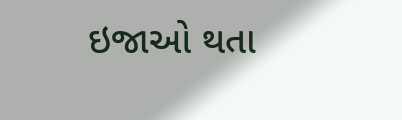ઇજાઓ થતા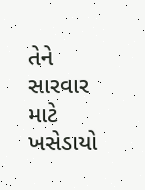તેને સારવાર માટે ખસેડાયો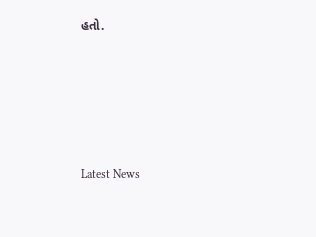હતો.






Latest News